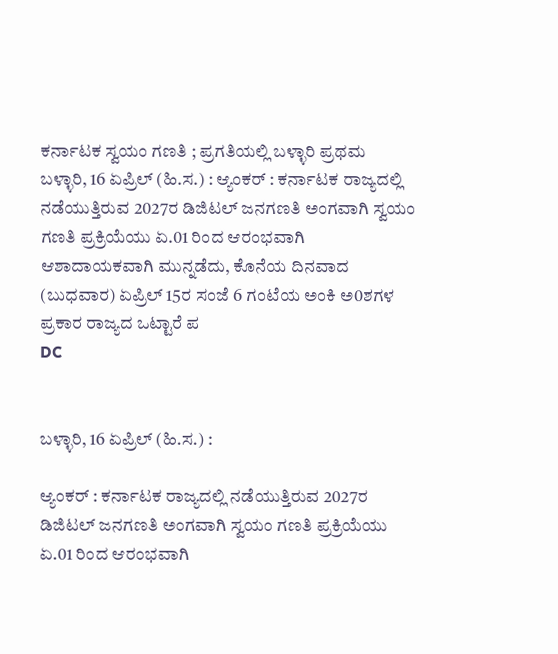ಕರ್ನಾಟಕ ಸ್ವಯಂ ಗಣತಿ ; ಪ್ರಗತಿಯಲ್ಲಿ ಬಳ್ಳಾರಿ ಪ್ರಥಮ
ಬಳ್ಳಾರಿ, 16 ಏಪ್ರಿಲ್ (ಹಿ.ಸ.) : ಆ್ಯಂಕರ್ : ಕರ್ನಾಟಕ ರಾಜ್ಯದಲ್ಲಿ ನಡೆಯುತ್ತಿರುವ 2027ರ ಡಿಜಿಟಲ್ ಜನಗಣತಿ ಅಂಗವಾಗಿ ಸ್ವಯಂ ಗಣತಿ ಪ್ರಕ್ರಿಯೆಯು ಏ.01 ರಿಂದ ಆರಂಭವಾಗಿ ಆಶಾದಾಯಕವಾಗಿ ಮುನ್ನಡೆದು, ಕೊನೆಯ ದಿನವಾದ (ಬುಧವಾರ) ಏಪ್ರಿಲ್ 15ರ ಸಂಜೆ 6 ಗಂಟೆಯ ಅಂಕಿ ಅ0ಶಗಳ ಪ್ರಕಾರ ರಾಜ್ಯದ ಒಟ್ಟಾರೆ ಪ
DC


ಬಳ್ಳಾರಿ, 16 ಏಪ್ರಿಲ್ (ಹಿ.ಸ.) :

ಆ್ಯಂಕರ್ : ಕರ್ನಾಟಕ ರಾಜ್ಯದಲ್ಲಿ ನಡೆಯುತ್ತಿರುವ 2027ರ ಡಿಜಿಟಲ್ ಜನಗಣತಿ ಅಂಗವಾಗಿ ಸ್ವಯಂ ಗಣತಿ ಪ್ರಕ್ರಿಯೆಯು ಏ.01 ರಿಂದ ಆರಂಭವಾಗಿ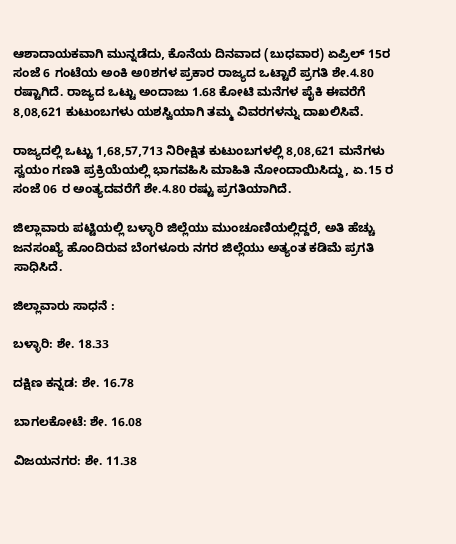ಆಶಾದಾಯಕವಾಗಿ ಮುನ್ನಡೆದು, ಕೊನೆಯ ದಿನವಾದ (ಬುಧವಾರ) ಏಪ್ರಿಲ್ 15ರ ಸಂಜೆ 6 ಗಂಟೆಯ ಅಂಕಿ ಅ0ಶಗಳ ಪ್ರಕಾರ ರಾಜ್ಯದ ಒಟ್ಟಾರೆ ಪ್ರಗತಿ ಶೇ.4.80 ರಷ್ಟಾಗಿದೆ. ರಾಜ್ಯದ ಒಟ್ಟು ಅಂದಾಜು 1.68 ಕೋಟಿ ಮನೆಗಳ ಪೈಕಿ ಈವರೆಗೆ 8,08,621 ಕುಟುಂಬಗಳು ಯಶಸ್ವಿಯಾಗಿ ತಮ್ಮ ವಿವರಗಳನ್ನು ದಾಖಲಿಸಿವೆ.

ರಾಜ್ಯದಲ್ಲಿ ಒಟ್ಟು 1,68,57,713 ನಿರೀಕ್ಷಿತ ಕುಟುಂಬಗಳಲ್ಲಿ 8,08,621 ಮನೆಗಳು ಸ್ವಯಂ ಗಣತಿ ಪ್ರಕ್ರಿಯೆಯಲ್ಲಿ ಭಾಗವಹಿಸಿ ಮಾಹಿತಿ ನೋಂದಾಯಿಸಿದ್ದು, ಏ.15 ರ ಸಂಜೆ 06 ರ ಅಂತ್ಯದವರೆಗೆ ಶೇ.4.80 ರಷ್ಟು ಪ್ರಗತಿಯಾಗಿದೆ.

ಜಿಲ್ಲಾವಾರು ಪಟ್ಟಿಯಲ್ಲಿ ಬಳ್ಳಾರಿ ಜಿಲ್ಲೆಯು ಮುಂಚೂಣಿಯಲ್ಲಿದ್ದರೆ, ಅತಿ ಹೆಚ್ಚು ಜನಸಂಖ್ಯೆ ಹೊಂದಿರುವ ಬೆಂಗಳೂರು ನಗರ ಜಿಲ್ಲೆಯು ಅತ್ಯಂತ ಕಡಿಮೆ ಪ್ರಗತಿ ಸಾಧಿಸಿದೆ.

ಜಿಲ್ಲಾವಾರು ಸಾಧನೆ :

ಬಳ್ಳಾರಿ: ಶೇ. 18.33

ದಕ್ಷಿಣ ಕನ್ನಡ: ಶೇ. 16.78

ಬಾಗಲಕೋಟೆ: ಶೇ. 16.08

ವಿಜಯನಗರ: ಶೇ. 11.38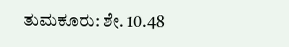ತುಮಕೂರು: ಶೇ. 10.48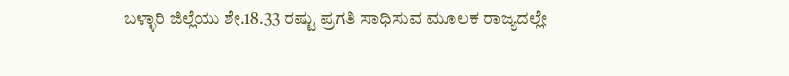ಬಳ್ಳಾರಿ ಜಿಲ್ಲೆಯು ಶೇ.18.33 ರಷ್ಟು ಪ್ರಗತಿ ಸಾಧಿಸುವ ಮೂಲಕ ರಾಜ್ಯದಲ್ಲೇ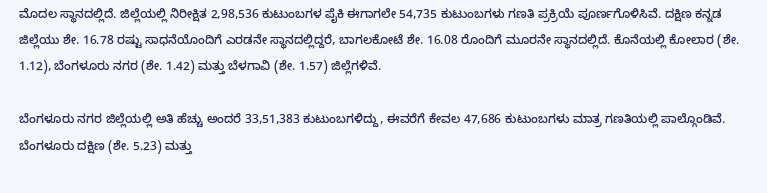ಮೊದಲ ಸ್ಥಾನದಲ್ಲಿದೆ. ಜಿಲ್ಲೆಯಲ್ಲಿ ನಿರೀಕ್ಷಿತ 2,98,536 ಕುಟುಂಬಗಳ ಪೈಕಿ ಈಗಾಗಲೇ 54,735 ಕುಟುಂಬಗಳು ಗಣತಿ ಪ್ರಕ್ರಿಯೆ ಪೂರ್ಣಗೊಳಿಸಿವೆ. ದಕ್ಷಿಣ ಕನ್ನಡ ಜಿಲ್ಲೆಯು ಶೇ. 16.78 ರಷ್ಟು ಸಾಧನೆಯೊಂದಿಗೆ ಎರಡನೇ ಸ್ಥಾನದಲ್ಲಿದ್ದರೆ, ಬಾಗಲಕೋಟೆ ಶೇ. 16.08 ರೊಂದಿಗೆ ಮೂರನೇ ಸ್ಥಾನದಲ್ಲಿದೆ. ಕೊನೆಯಲ್ಲಿ ಕೋಲಾರ (ಶೇ. 1.12), ಬೆಂಗಳೂರು ನಗರ (ಶೇ. 1.42) ಮತ್ತು ಬೆಳಗಾವಿ (ಶೇ. 1.57) ಜಿಲ್ಲೆಗಳಿವೆ.

ಬೆಂಗಳೂರು ನಗರ ಜಿಲ್ಲೆಯಲ್ಲಿ ಅತಿ ಹೆಚ್ಚು ಅಂದರೆ 33,51,383 ಕುಟುಂಬಗಳಿದ್ದು, ಈವರೆಗೆ ಕೇವಲ 47,686 ಕುಟುಂಬಗಳು ಮಾತ್ರ ಗಣತಿಯಲ್ಲಿ ಪಾಲ್ಗೊಂಡಿವೆ. ಬೆಂಗಳೂರು ದಕ್ಷಿಣ (ಶೇ. 5.23) ಮತ್ತು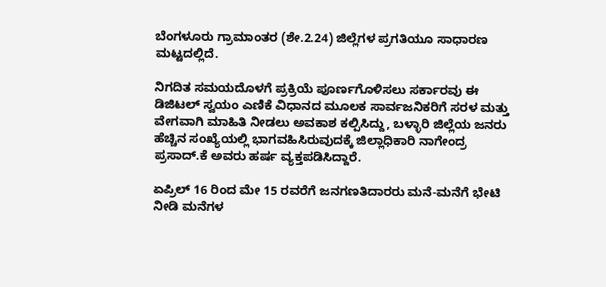ಬೆಂಗಳೂರು ಗ್ರಾಮಾಂತರ (ಶೇ.2.24) ಜಿಲ್ಲೆಗಳ ಪ್ರಗತಿಯೂ ಸಾಧಾರಣ ಮಟ್ಟದಲ್ಲಿದೆ.

ನಿಗದಿತ ಸಮಯದೊಳಗೆ ಪ್ರಕ್ರಿಯೆ ಪೂರ್ಣಗೊಳಿಸಲು ಸರ್ಕಾರವು ಈ ಡಿಜಿಟಲ್ ಸ್ವಯಂ ಎಣಿಕೆ ವಿಧಾನದ ಮೂಲಕ ಸಾರ್ವಜನಿಕರಿಗೆ ಸರಳ ಮತ್ತು ವೇಗವಾಗಿ ಮಾಹಿತಿ ನೀಡಲು ಅವಕಾಶ ಕಲ್ಪಿಸಿದ್ದು, ಬಳ್ಳಾರಿ ಜಿಲ್ಲೆಯ ಜನರು ಹೆಚ್ಚಿನ ಸಂಖ್ಯೆಯಲ್ಲಿ ಭಾಗವಹಿಸಿರುವುದಕ್ಕೆ ಜಿಲ್ಲಾಧಿಕಾರಿ ನಾಗೇಂದ್ರ ಪ್ರಸಾದ್.ಕೆ ಅವರು ಹರ್ಷ ವ್ಯಕ್ತಪಡಿಸಿದ್ದಾರೆ.

ಏಪ್ರಿಲ್ 16 ರಿಂದ ಮೇ 15 ರವರೆಗೆ ಜನಗಣತಿದಾರರು ಮನೆ-ಮನೆಗೆ ಭೇಟಿ ನೀಡಿ ಮನೆಗಳ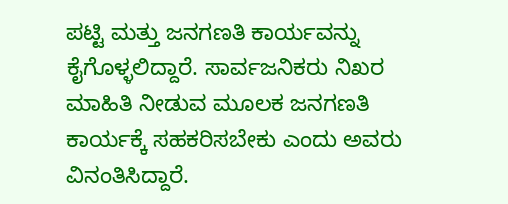ಪಟ್ಟಿ ಮತ್ತು ಜನಗಣತಿ ಕಾರ್ಯವನ್ನು ಕೈಗೊಳ್ಳಲಿದ್ದಾರೆ. ಸಾರ್ವಜನಿಕರು ನಿಖರ ಮಾಹಿತಿ ನೀಡುವ ಮೂಲಕ ಜನಗಣತಿ ಕಾರ್ಯಕ್ಕೆ ಸಹಕರಿಸಬೇಕು ಎಂದು ಅವರು ವಿನಂತಿಸಿದ್ದಾರೆ.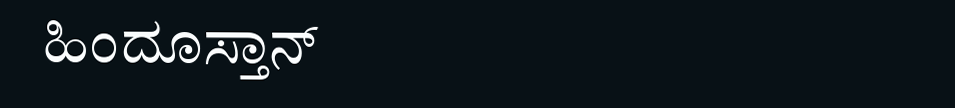ಹಿಂದೂಸ್ತಾನ್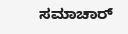ಸಮಾಚಾರ್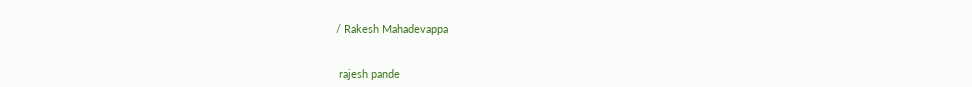/ Rakesh Mahadevappa


 rajesh pande